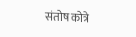संतोष कोत्रे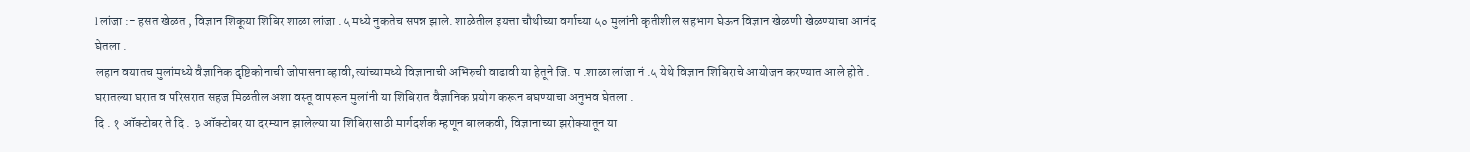l लांजा :- हसत खेळत , विज्ञान शिकूया शिबिर शाळा लांजा .५ मध्ये नुकतेच सपन्न झाले. शाळेतील इयत्ता चौथीच्या वर्गाच्या ५० मुलांनी कृतीशील सहभाग घेऊन विज्ञान खेळणी खेळण्याचा आनंद घेतला .
लहान वयातच मुलांमध्ये वैज्ञानिक दृष्टिकोनाची जोपासना व्हावी,त्यांच्यामध्ये विज्ञानाची अभिरुची वाढावी या हेतूने जि. प .शाळा लांजा नं .५ येथे विज्ञान शिबिराचे आयोजन करण्यात आले होते . घरातल्या घरात व परिसरात सहज मिळतील अशा वस्तू वापरून मुलांनी या शिबिरात वैज्ञानिक प्रयोग करून बघण्याचा अनुभव घेतला .
दि . १ ऑक्टोबर ते दि . ३ ऑक्टोबर या दरम्यान झालेल्या या शिबिरासाठी मार्गदर्शक म्हणून बालकवी, विज्ञानाच्या झरोक्यातून या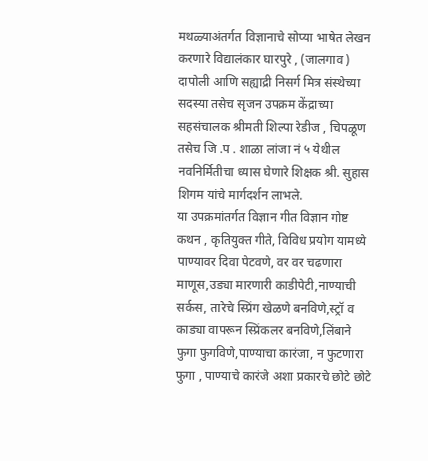मथळ्याअंतर्गत विज्ञानाचे सोप्या भाषेत लेखन करणारे विद्यालंकार घारपुरे , (जालगाव ) दापोली आणि सह्याद्री निसर्ग मित्र संस्थेच्या सदस्या तसेच सृजन उपक्रम केंद्राच्या सहसंचालक श्रीमती शिल्पा रेडीज , चिपळूण तसेच जि .प . शाळा लांजा नं ५ येथील नवनिर्मितीचा ध्यास घेणारे शिक्षक श्री. सुहास शिगम यांचे मार्गदर्शन लाभले.
या उपक्रमांतर्गत विज्ञान गीत विज्ञान गोष्ट कथन , कृतियुक्त गीते, विविध प्रयोग यामध्ये पाण्यावर दिवा पेटवणे, वर वर चढणारा माणूस,उड्या मारणारी काडीपेटी,नाण्याची सर्कस, तारेचे स्प्रिंग खेळणे बनविणे,स्ट्रॉ व काड्या वापरून स्प्रिंकलर बनविणे,लिंबाने फुगा फुगविणे,पाण्याचा कारंजा, न फुटणारा फुगा , पाण्याचे कारंजे अशा प्रकारचे छोटे छोटे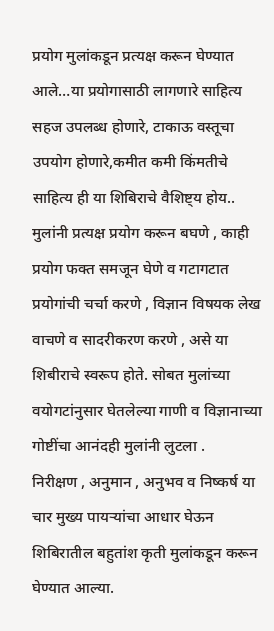प्रयोग मुलांकडून प्रत्यक्ष करून घेण्यात आले…या प्रयोगासाठी लागणारे साहित्य सहज उपलब्ध होणारे, टाकाऊ वस्तूचा उपयोग होणारे,कमीत कमी किंमतीचे साहित्य ही या शिबिराचे वैशिष्ट्य होय..
मुलांनी प्रत्यक्ष प्रयोग करून बघणे , काही प्रयोग फक्त समजून घेणे व गटागटात प्रयोगांची चर्चा करणे , विज्ञान विषयक लेख वाचणे व सादरीकरण करणे , असे या शिबीराचे स्वरूप होते. सोबत मुलांच्या वयोगटांनुसार घेतलेल्या गाणी व विज्ञानाच्या गोष्टींचा आनंदही मुलांनी लुटला .
निरीक्षण , अनुमान , अनुभव व निष्कर्ष या चार मुख्य पायऱ्यांचा आधार घेऊन शिबिरातील बहुतांश कृती मुलांकडून करून घेण्यात आल्या.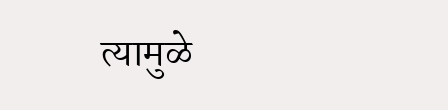त्यामुळे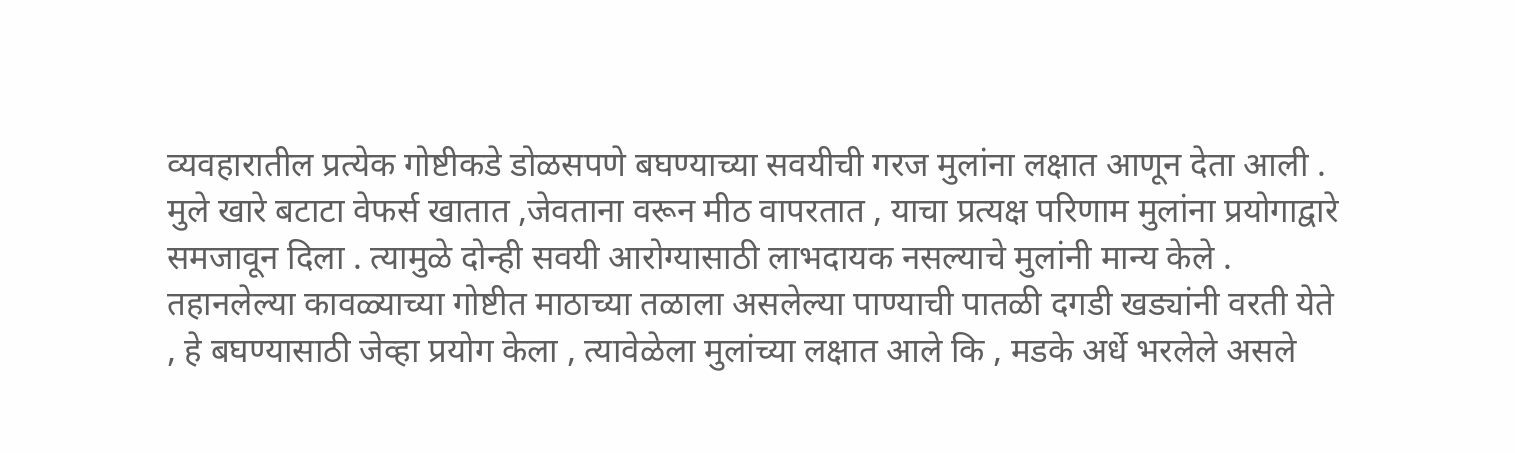व्यवहारातील प्रत्येक गोष्टीकडे डोळसपणे बघण्याच्या सवयीची गरज मुलांना लक्षात आणून देता आली . मुले खारे बटाटा वेफर्स खातात ,जेवताना वरून मीठ वापरतात , याचा प्रत्यक्ष परिणाम मुलांना प्रयोगाद्वारे समजावून दिला . त्यामुळे दोन्ही सवयी आरोग्यासाठी लाभदायक नसल्याचे मुलांनी मान्य केले .
तहानलेल्या कावळ्याच्या गोष्टीत माठाच्या तळाला असलेल्या पाण्याची पातळी दगडी खड्यांनी वरती येते , हे बघण्यासाठी जेव्हा प्रयोग केला , त्यावेळेला मुलांच्या लक्षात आले कि , मडके अर्धे भरलेले असले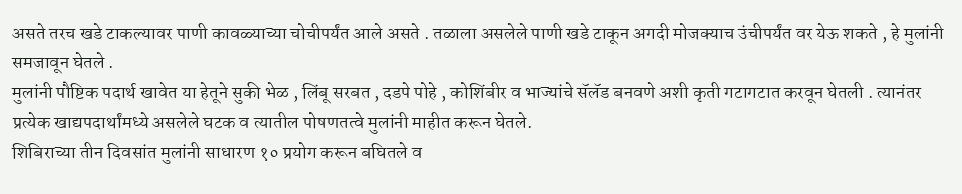असते तरच खडे टाकल्यावर पाणी कावळ्याच्या चोचीपर्यंत आले असते . तळाला असलेले पाणी खडे टाकून अगदी मोजक्याच उंचीपर्यंत वर येऊ शकते , हे मुलांनी समजावून घेतले .
मुलांनी पौष्टिक पदार्थ खावेत या हेतूने सुकी भेळ , लिंबू सरबत , दडपे पोहे , कोशिंबीर व भाज्यांचे सॅलॅड बनवणे अशी कृती गटागटात करवून घेतली . त्यानंतर प्रत्येक खाद्यपदार्थांमध्ये असलेले घटक व त्यातील पोषणतत्वे मुलांनी माहीत करून घेतले.
शिबिराच्या तीन दिवसांत मुलांनी साधारण १० प्रयोग करून बघितले व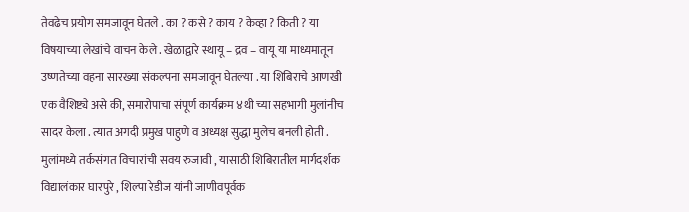तेवढेच प्रयोग समजावून घेतले . का ? कसे ? काय ? केव्हा ? किती ? या विषयाच्या लेखांचे वाचन केले . खेळाद्वारे स्थायू – द्रव – वायू या माध्यमातून उष्णतेच्या वहना सारख्या संकल्पना समजावून घेतल्या . या शिबिराचे आणखी एक वैशिष्ट्ये असे की, समारोपाचा संपूर्ण कार्यक्रम ४थी च्या सहभागी मुलांनीच सादर केला . त्यात अगदी प्रमुख पाहुणे व अध्यक्ष सुद्धा मुलेच बनली होती .
मुलांमध्ये तर्कसंगत विचारांची सवय रुजावी , यासाठी शिबिरातील मार्गदर्शक विद्यालंकार घारपुरे , शिल्पा रेडीज यांनी जाणीवपूर्वक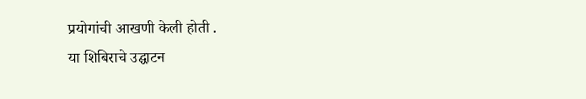प्रयोगांची आखणी केली होती .
या शिबिराचे उद्घाटन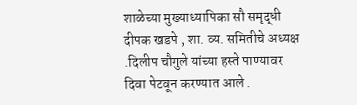शाळेच्या मुख्याध्यापिका सौ समृद्धी दीपक खडपे , शा. व्य. समितीचे अध्यक्ष .दिलीप चौगुले यांच्या हस्ते पाण्यावर दिवा पेटवून करण्यात आले .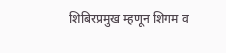शिबिरप्रमुख म्हणून शिगम व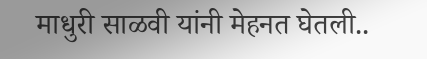माधुरी साळवी यांनी मेहनत घेतली..